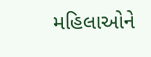મહિલાઓને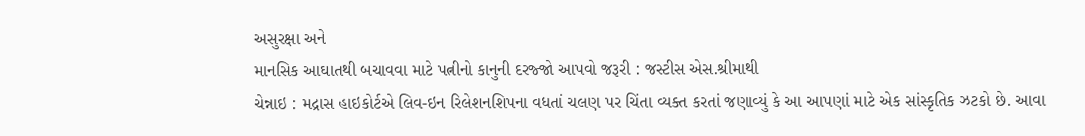અસુરક્ષા અને
માનસિક આઘાતથી બચાવવા માટે પત્નીનો કાનુની દરજ્જો આપવો જરૂરી : જસ્ટીસ એસ.શ્રીમાથી
ચેન્નાઇ : મદ્રાસ હાઇકોર્ટએ લિવ-ઇન રિલેશનશિપના વધતાં ચલણ પર ચિંતા વ્યક્ત કરતાં જણાવ્યું કે આ આપણાં માટે એક સાંસ્કૃતિક ઝટકો છે. આવા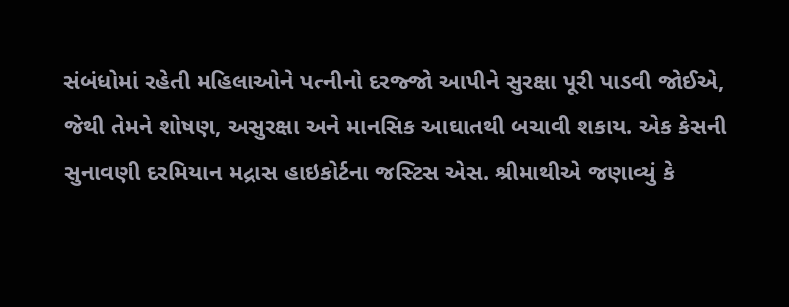સંબંધોમાં રહેતી મહિલાઓને પત્નીનો દરજ્જો આપીને સુરક્ષા પૂરી પાડવી જોઈએ, જેથી તેમને શોષણ, અસુરક્ષા અને માનસિક આઘાતથી બચાવી શકાય. એક કેસની સુનાવણી દરમિયાન મદ્રાસ હાઇકોર્ટના જસ્ટિસ એસ. શ્રીમાથીએ જણાવ્યું કે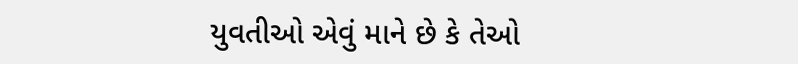યુવતીઓ એવું માને છે કે તેઓ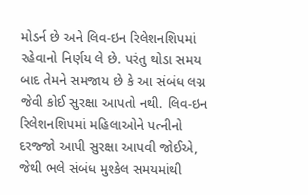મોડર્ન છે અને લિવ-ઇન રિલેશનશિપમાં રહેવાનો નિર્ણય લે છે. પરંતુ થોડા સમય બાદ તેમને સમજાય છે કે આ સંબંધ લગ્ન જેવી કોઈ સુરક્ષા આપતો નથી. લિવ-ઇન રિલેશનશિપમાં મહિલાઓને પત્નીનો દરજ્જો આપી સુરક્ષા આપવી જોઈએ, જેથી ભલે સંબંધ મુશ્કેલ સમયમાંથી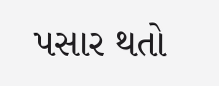પસાર થતો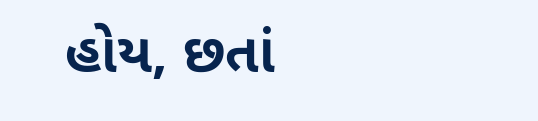હોય, છતાં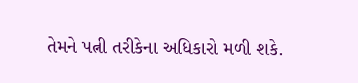તેમને પત્ની તરીકેના અધિકારો મળી શકે.